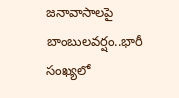జనావాసాలపై బాంబులవర్షం..భారీ సంఖ్యలో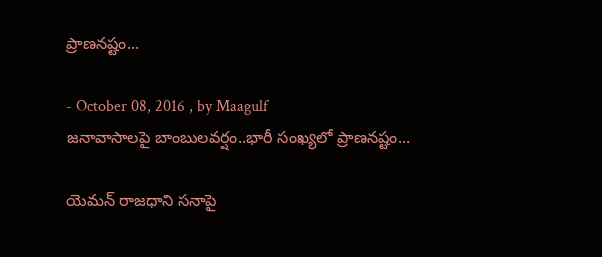ప్రాణనష్టం...

- October 08, 2016 , by Maagulf
జనావాసాలపై బాంబులవర్షం..భారీ సంఖ్యలో ప్రాణనష్టం...

యెమన్‌ రాజధాని సనాపై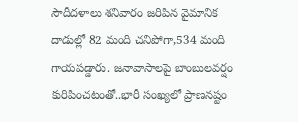సౌదీదళాలు శనివారం జరిపిన వైమానిక దాడుల్లో 82 మంది చనిపోగా,534 మంది గాయపడ్డారు. జనావాసాలపై బాంబులవర్షం కురిపించటంతో..భారీ సంఖ్యలో ప్రాణనష్టం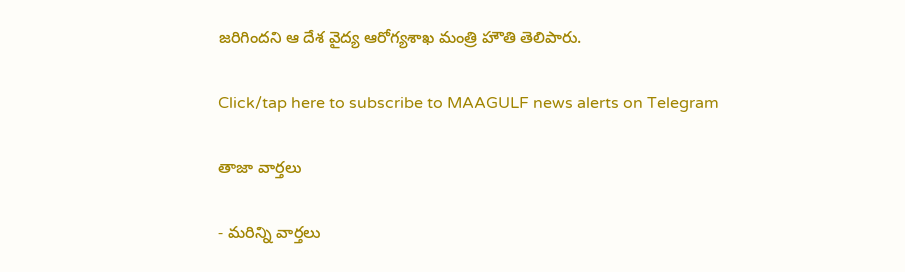జరిగిందని ఆ దేశ వైద్య ఆరోగ్యశాఖ మంత్రి హౌతి తెలిపారు.

Click/tap here to subscribe to MAAGULF news alerts on Telegram

తాజా వార్తలు

- మరిన్ని వార్తలు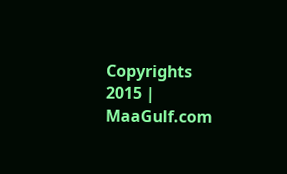Copyrights 2015 | MaaGulf.com